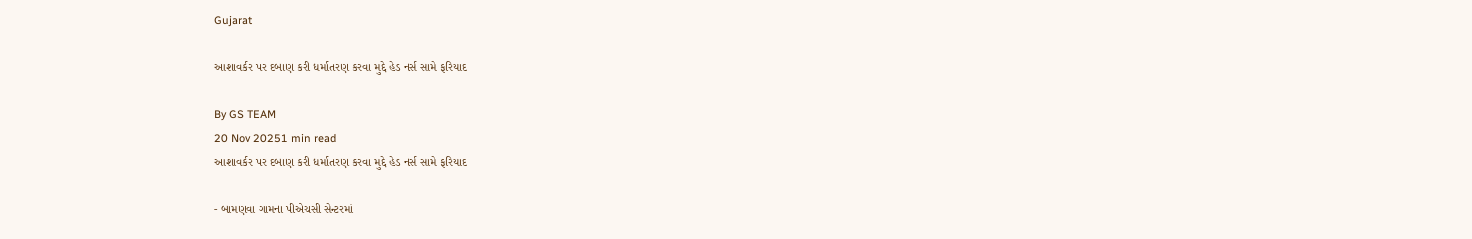Gujarat

આશાવર્કર પર દબાણ કરી ધર્માતરણ કરવા મુદ્દે હેડ નર્સ સામે ફરિયાદ

By GS TEAM
20 Nov 20251 min read
આશાવર્કર પર દબાણ કરી ધર્માતરણ કરવા મુદ્દે હેડ નર્સ સામે ફરિયાદ

- બામણવા ગામના પીએચસી સેન્ટરમાં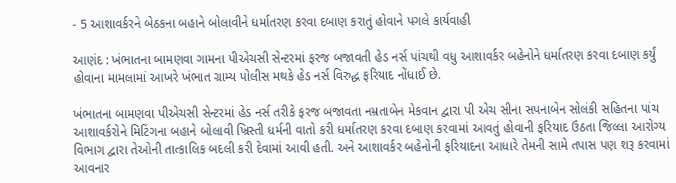- 5 આશાવર્કરને બેઠકના બહાને બોલાવીને ધર્માતરણ કરવા દબાણ કરાતું હોવાને પગલે કાર્યવાહી

આણંદ : ખંભાતના બામણવા ગામના પીએચસી સેન્ટરમાં ફરજ બજાવતી હેડ નર્સ પાંચથી વધુ આશાવર્કર બહેનોને ધર્માતરણ કરવા દબાણ કર્યું હોવાના મામલામાં આખરે ખંભાત ગ્રામ્ય પોલીસ મથકે હેડ નર્સ વિરુદ્ધ ફરિયાદ નોંધાઈ છે.

ખંભાતના બામણવા પીએચસી સેન્ટરમાં હેડ નર્સ તરીકે ફરજ બજાવતા નમ્રતાબેન મેકવાન દ્વારા પી એચ સીના સપનાબેન સોલંકી સહિતના પાંચ આશાવર્કરોને મિટિંગના બહાને બોલાવી ખ્રિસ્તી ધર્મની વાતો કરી ધર્માતરણ કરવા દબાણ કરવામાં આવતું હોવાની ફરિયાદ ઉઠતા જિલ્લા આરોગ્ય વિભાગ દ્વારા તેઓની તાત્કાલિક બદલી કરી દેવામાં આવી હતી. અને આશાવર્કર બહેનોની ફરિયાદના આધારે તેમની સામે તપાસ પણ શરૂ કરવામાં આવનાર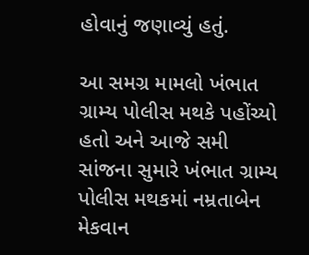હોવાનું જણાવ્યું હતું.

આ સમગ્ર મામલો ખંભાત ગ્રામ્ય પોલીસ મથકે પહોંચ્યો હતો અને આજે સમી સાંજના સુમારે ખંભાત ગ્રામ્ય પોલીસ મથકમાં નમ્રતાબેન મેકવાન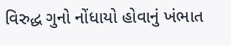વિરુદ્ધ ગુનો નોંધાયો હોવાનું ખંભાત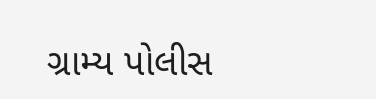ગ્રામ્ય પોલીસ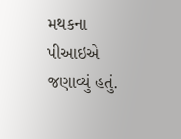મથકના પીઆઇએ જણાવ્યું હતું.